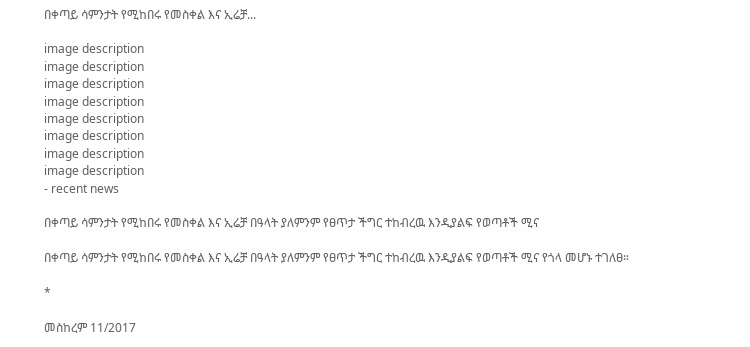በቀጣይ ሳምንታት የሚከበሩ የመስቀል እና ኢሬቻ...

image description
image description
image description
image description
image description
image description
image description
image description
- recent news

በቀጣይ ሳምንታት የሚከበሩ የመስቀል እና ኢሬቻ በዓላት ያለምንም የፀጥታ ችግር ተከብረዉ እንዲያልፍ የወጣቶች ሚና

በቀጣይ ሳምንታት የሚከበሩ የመስቀል እና ኢሬቻ በዓላት ያለምንም የፀጥታ ችግር ተከብረዉ እንዲያልፍ የወጣቶች ሚና የጎላ መሆኑ ተገለፀ።

*

መስከረም 11/2017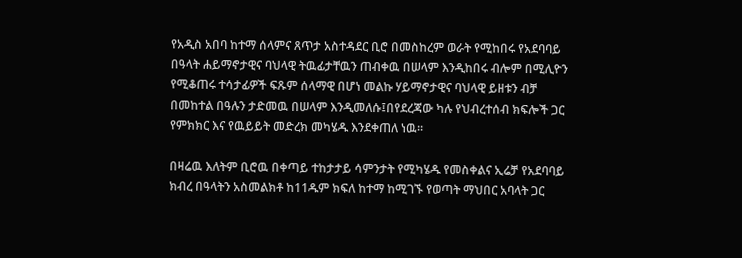የአዲስ አበባ ከተማ ሰላምና ጸጥታ አስተዳደር ቢሮ በመስከረም ወራት የሚከበሩ የአደባባይ በዓላት ሐይማኖታዊና ባህላዊ ትዉፊታቸዉን ጠብቀዉ በሠላም እንዲከበሩ ብሎም በሚሊዮን የሚቆጠሩ ተሳታፊዎች ፍጹም ሰላማዊ በሆነ መልኩ ሃይማኖታዊና ባህላዊ ይዘቱን ብቻ በመከተል በዓሉን ታድመዉ በሠላም እንዲመለሱ፤በየደረጃው ካሉ የህብረተሰብ ክፍሎች ጋር የምክክር እና የዉይይት መድረክ መካሄዱ እንደቀጠለ ነዉ።

በዛሬዉ እለትም ቢሮዉ በቀጣይ ተከታታይ ሳምንታት የሚካሄዱ የመስቀልና ኢሬቻ የአደባባይ ክብረ በዓላትን አስመልክቶ ከ11ዱም ክፍለ ከተማ ከሚገኙ የወጣት ማህበር አባላት ጋር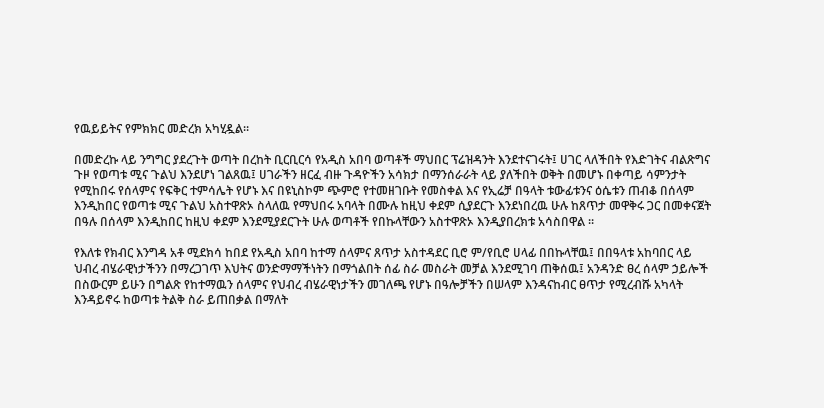የዉይይትና የምክክር መድረክ አካሂዷል።

በመድረኩ ላይ ንግግር ያደረጉት ወጣት በረከት ቢርቢርሳ የአዲስ አበባ ወጣቶች ማህበር ፕሬዝዳንት እንደተናገሩት፤ ሀገር ላለችበት የእድገትና ብልጽግና ጉዞ የወጣቱ ሚና ጉልህ እንደሆነ ገልጸዉ፤ ሀገራችን ዘርፈ ብዙ ጉዳዮችን አሳክታ በማንሰራራት ላይ ያለችበት ወቅት በመሆኑ በቀጣይ ሳምንታት የሚከበሩ የሰላምና የፍቅር ተምሳሌት የሆኑ እና በዩኒስኮም ጭምሮ የተመዘገቡት የመስቀል እና የኢሬቻ በዓላት ቱውፊቱንና ዕሴቱን ጠብቆ በሰላም እንዲከበር የወጣቱ ሚና ጉልህ አስተዋጽኦ ስላለዉ የማህበሩ አባላት በሙሉ ከዚህ ቀደም ሲያደርጉ እንደነበረዉ ሁሉ ከጸጥታ መዋቅሩ ጋር በመቀናጀት በዓሉ በሰላም እንዲከበር ከዚህ ቀደም እንደሚያደርጉት ሁሉ ወጣቶች የበኩላቸውን አስተዋጽኦ እንዲያበረክቱ አሳስበዋል ።

የእለቱ የክብር እንግዳ አቶ ሚደክሳ ከበደ የአዲስ አበባ ከተማ ሰላምና ጸጥታ አስተዳደር ቢሮ ም/የቢሮ ሀላፊ በበኩላቸዉ፤ በበዓላቱ አከባበር ላይ ህብረ ብሄራዊነታችንን በማረጋገጥ እህትና ወንድማማችነትን በማጎልበት ሰፊ ስራ መስራት መቻል እንደሚገባ ጠቅሰዉ፤ አንዳንድ ፀረ ሰላም ኃይሎች በስውርም ይሁን በግልጽ የከተማዉን ሰላምና የህብረ ብሄራዊነታችን መገለጫ የሆኑ በዓሎቻችን በሠላም እንዳናከብር ፀጥታ የሚረብሹ አካላት እንዳይኖሩ ከወጣቱ ትልቅ ስራ ይጠበቃል በማለት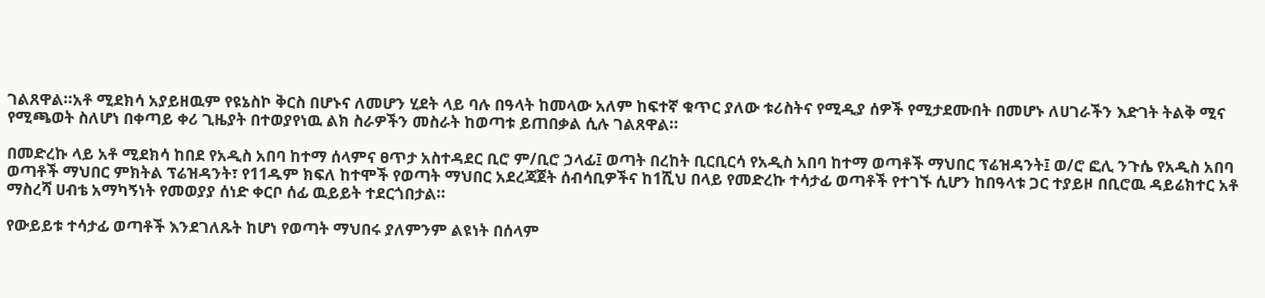ገልጸዋል።አቶ ሚደክሳ አያይዘዉም የዩኔስኮ ቅርስ በሆኑና ለመሆን ሂደት ላይ ባሉ በዓላት ከመላው አለም ከፍተኛ ቁጥር ያለው ቱሪስትና የሚዲያ ሰዎች የሚታደሙበት በመሆኑ ለሀገራችን እድገት ትልቅ ሚና የሚጫወት ስለሆነ በቀጣይ ቀሪ ጊዜያት በተወያየነዉ ልክ ስራዎችን መስራት ከወጣቱ ይጠበቃል ሲሉ ገልጸዋል።

በመድረኩ ላይ አቶ ሚደክሳ ከበደ የአዲስ አበባ ከተማ ሰላምና ፀጥታ አስተዳደር ቢሮ ም/ቢሮ ኃላፊ፤ ወጣት በረከት ቢርቢርሳ የአዲስ አበባ ከተማ ወጣቶች ማህበር ፕሬዝዳንት፤ ወ/ሮ ፎሊ ንጉሴ የአዲስ አበባ ወጣቶች ማህበር ምክትል ፕሬዝዳንት፣ የ11ዱም ክፍለ ከተሞች የወጣት ማህበር አደረጃጀት ሰብሳቢዎችና ከ1ሺህ በላይ የመድረኩ ተሳታፊ ወጣቶች የተገኙ ሲሆን ከበዓላቱ ጋር ተያይዞ በቢሮዉ ዳይሬክተር አቶ ማስረሻ ሀብቴ አማካኝነት የመወያያ ሰነድ ቀርቦ ሰፊ ዉይይት ተደርጎበታል።

የውይይቱ ተሳታፊ ወጣቶች እንደገለጹት ከሆነ የወጣት ማህበሩ ያለምንም ልዩነት በሰላም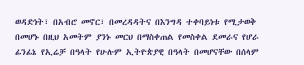ወዳድነት፣ በአብሮ መኖር፣ በመረዳዳትና በእንግዳ ተቀባይነቱ የሚታወቅ በመሆኑ በዚህ አመትም ያንኑ መርህ በማስቀጠል የመስቀል ደመራና የሆራ ፊንፊኔ የኢሬቻ በዓላት የሁሉም ኢትዮጵያዊ በዓላት በመሆናቸው በሰላም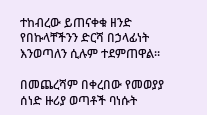ተከብረው ይጠናቀቁ ዘንድ የበኩላቸችንን ድርሻ በኃላፊነት እንወጣለን ሲሉም ተደምጠዋል።

በመጨረሻም በቀረበው የመወያያ ሰነድ ዙሪያ ወጣቶች ባነሱት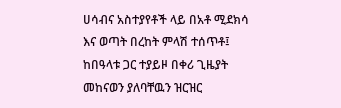ሀሳብና አስተያየቶች ላይ በአቶ ሚደክሳ እና ወጣት በረከት ምላሽ ተሰጥቶ፤ ከበዓላቱ ጋር ተያይዞ በቀሪ ጊዜያት መከናወን ያለባቸዉን ዝርዝር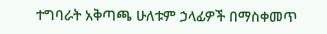ተግባራት አቅጣጫ ሁለቱም ኃላፊዎች በማስቀመጥ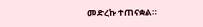መድረኩ ተጠናቋል።